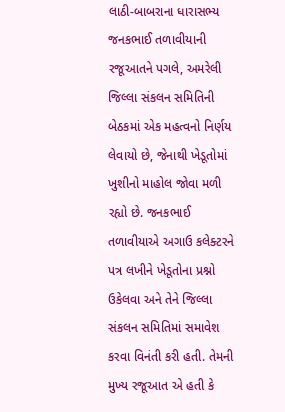લાઠી-બાબરાના ધારાસભ્ય જનકભાઈ તળાવીયાની રજૂઆતને પગલે, અમરેલી જિલ્લા સંકલન સમિતિની બેઠકમાં એક મહત્વનો નિર્ણય લેવાયો છે, જેનાથી ખેડૂતોમાં ખુશીનો માહોલ જોવા મળી રહ્યો છે. જનકભાઈ તળાવીયાએ અગાઉ કલેક્ટરને પત્ર લખીને ખેડૂતોના પ્રશ્નો ઉકેલવા અને તેને જિલ્લા સંકલન સમિતિમાં સમાવેશ કરવા વિનંતી કરી હતી. તેમની મુખ્ય રજૂઆત એ હતી કે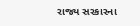રાજ્ય સરકારના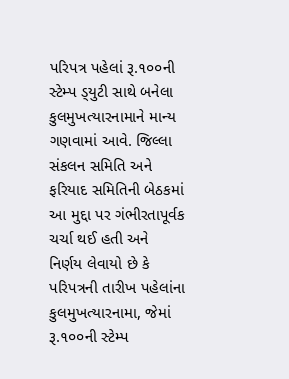પરિપત્ર પહેલાં રૂ.૧૦૦ની સ્ટેમ્પ ડ્‌યુટી સાથે બનેલા કુલમુખત્યારનામાને માન્ય ગણવામાં આવે. જિલ્લા સંકલન સમિતિ અને ફરિયાદ સમિતિની બેઠકમાં આ મુદ્દા પર ગંભીરતાપૂર્વક ચર્ચા થઈ હતી અને નિર્ણય લેવાયો છે કે પરિપત્રની તારીખ પહેલાંના કુલમુખત્યારનામા, જેમાં રૂ.૧૦૦ની સ્ટેમ્પ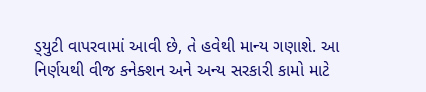ડ્‌યુટી વાપરવામાં આવી છે, તે હવેથી માન્ય ગણાશે. આ નિર્ણયથી વીજ કનેક્શન અને અન્ય સરકારી કામો માટે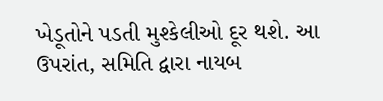ખેડૂતોને પડતી મુશ્કેલીઓ દૂર થશે. આ ઉપરાંત, સમિતિ દ્વારા નાયબ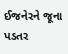ઈજનેરને જૂના પડતર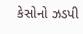કેસોનો ઝડપી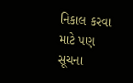નિકાલ કરવા માટે પણ સૂચના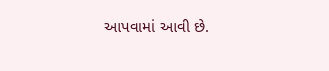આપવામાં આવી છે.